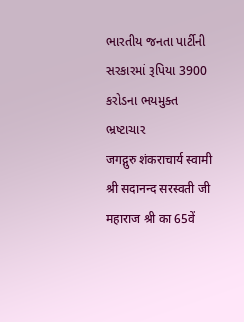ભારતીય જનતા પાર્ટીની સરકારમાં રૂપિયા 3900 કરોડના ભયમુક્ત ભ્રષ્ટાચાર
जगद्गुरु शंकराचार्य स्वामी श्री सदानन्द सरस्वती जी महाराज श्री का 65वें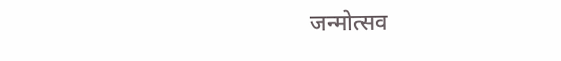जन्मोत्सव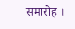समारोह ।